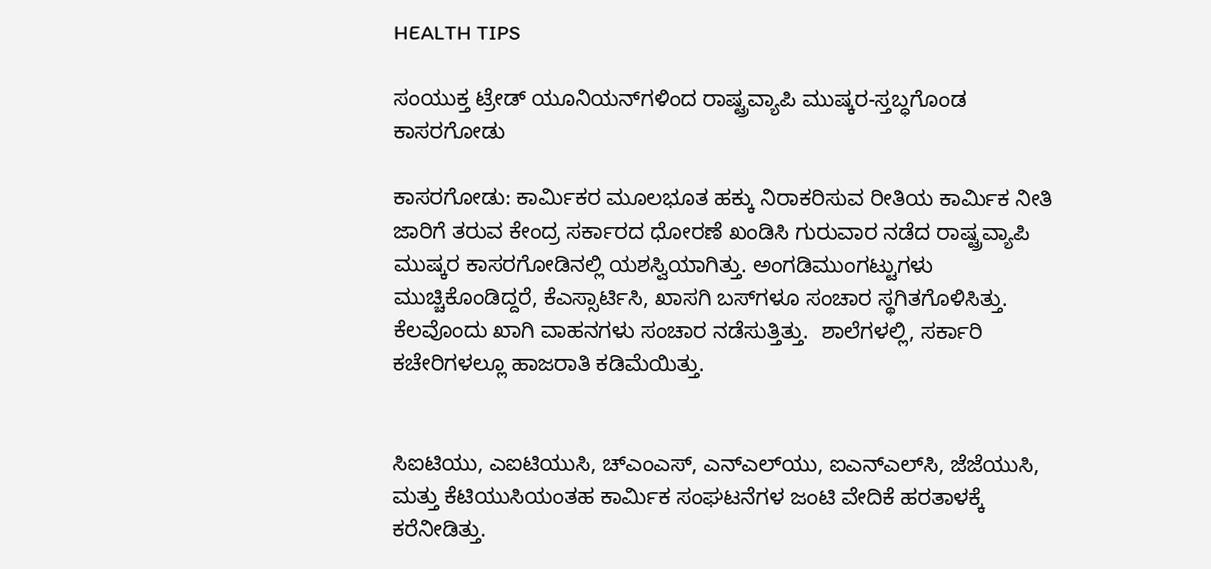HEALTH TIPS

ಸಂಯುಕ್ತ ಟ್ರೇಡ್ ಯೂನಿಯನ್‍ಗಳಿಂದ ರಾಷ್ಟ್ರವ್ಯಾಪಿ ಮುಷ್ಕರ-ಸ್ತಬ್ಧಗೊಂಡ ಕಾಸರಗೋಡು

ಕಾಸರಗೋಡು: ಕಾರ್ಮಿಕರ ಮೂಲಭೂತ ಹಕ್ಕು ನಿರಾಕರಿಸುವ ರೀತಿಯ ಕಾರ್ಮಿಕ ನೀತಿ ಜಾರಿಗೆ ತರುವ ಕೇಂದ್ರ ಸರ್ಕಾರದ ಧೋರಣೆ ಖಂಡಿಸಿ ಗುರುವಾರ ನಡೆದ ರಾಷ್ಟ್ರವ್ಯಾಪಿ ಮುಷ್ಕರ ಕಾಸರಗೋಡಿನಲ್ಲಿ ಯಶಸ್ವಿಯಾಗಿತ್ತು. ಅಂಗಡಿಮುಂಗಟ್ಟುಗಳು ಮುಚ್ಚಿಕೊಂಡಿದ್ದರೆ, ಕೆಎಸ್ಸಾರ್ಟಿಸಿ, ಖಾಸಗಿ ಬಸ್‍ಗಳೂ ಸಂಚಾರ ಸ್ಥಗಿತಗೊಳಿಸಿತ್ತು. ಕೆಲವೊಂದು ಖಾಗಿ ವಾಹನಗಳು ಸಂಚಾರ ನಡೆಸುತ್ತಿತ್ತು.  ಶಾಲೆಗಳಲ್ಲಿ, ಸರ್ಕಾರಿ ಕಚೇರಿಗಳಲ್ಲೂ ಹಾಜರಾತಿ ಕಡಿಮೆಯಿತ್ತು.


ಸಿಐಟಿಯು, ಎಐಟಿಯುಸಿ, ಚ್‍ಎಂಎಸ್, ಎನ್‍ಎಲ್‍ಯು, ಐಎನ್‍ಎಲ್‍ಸಿ, ಜೆಜೆಯುಸಿ, ಮತ್ತು ಕೆಟಿಯುಸಿಯಂತಹ ಕಾರ್ಮಿಕ ಸಂಘಟನೆಗಳ ಜಂಟಿ ವೇದಿಕೆ ಹರತಾಳಕ್ಕೆ ಕರೆನೀಡಿತ್ತು.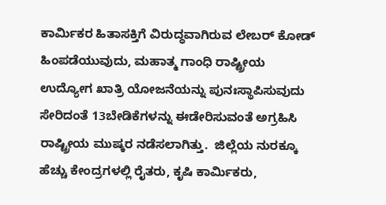ಕಾರ್ಮಿಕರ ಹಿತಾಸಕ್ತಿಗೆ ವಿರುದ್ಧವಾಗಿರುವ ಲೇಬರ್ ಕೋಡ್ ಹಿಂಪಡೆಯುವುದು, ಮಹಾತ್ಮ ಗಾಂಧಿ ರಾಷ್ಟ್ರೀಯ ಉದ್ಯೋಗ ಖಾತ್ರಿ ಯೋಜನೆಯನ್ನು ಪುನಃಸ್ಥಾಪಿಸುವುದು ಸೇರಿದಂತೆ 13ಬೇಡಿಕೆಗಳನ್ನು ಈಡೇರಿಸುವಂತೆ ಅಗ್ರಹಿಸಿ  ರಾಷ್ಟ್ರೀಯ ಮುಷ್ಕರ ನಡೆಸಲಾಗಿತ್ತು.  ಜಿಲ್ಲೆಯ ನುರಕ್ಕೂ ಹೆಚ್ಚು ಕೇಂದ್ರಗಳಲ್ಲಿ ರೈತರು, ಕೃಷಿ ಕಾರ್ಮಿಕರು,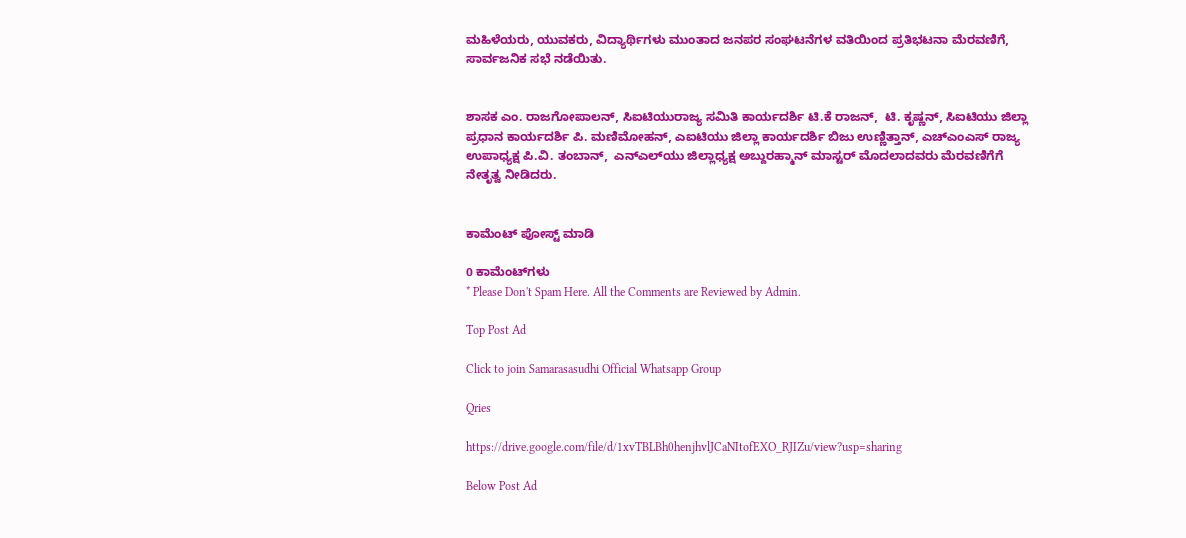ಮಹಿಳೆಯರು, ಯುವಕರು, ವಿದ್ಯಾರ್ಥಿಗಳು ಮುಂತಾದ ಜನಪರ ಸಂಘಟನೆಗಳ ವತಿಯಿಂದ ಪ್ರತಿಭಟನಾ ಮೆರವಣಿಗೆ,  ಸಾರ್ವಜನಿಕ ಸಭೆ ನಡೆಯಿತು.


ಶಾಸಕ ಎಂ. ರಾಜಗೋಪಾಲನ್, ಸಿಐಟಿಯುರಾಜ್ಯ ಸಮಿತಿ ಕಾರ್ಯದರ್ಶಿ ಟಿ.ಕೆ ರಾಜನ್,  ಟಿ. ಕೃಷ್ಣನ್, ಸಿಐಟಿಯು ಜಿಲ್ಲಾ ಪ್ರಧಾನ ಕಾರ್ಯದರ್ಶಿ ಪಿ. ಮಣಿಮೋಹನ್, ಎಐಟಿಯು ಜಿಲ್ಲಾ ಕಾರ್ಯದರ್ಶಿ ಬಿಜು ಉಣ್ಣಿತ್ತಾನ್, ಎಚ್‍ಎಂಎಸ್ ರಾಜ್ಯ ಉಪಾಧ್ಯಕ್ಷ ಪಿ.ವಿ. ತಂಬಾನ್,  ಎನ್‍ಎಲ್‍ಯು ಜಿಲ್ಲಾಧ್ಯಕ್ಷ ಅಬ್ದುರಹ್ಮಾನ್ ಮಾಸ್ಟರ್ ಮೊದಲಾದವರು ಮೆರವಣಿಗೆಗೆ ನೇತೃತ್ವ ನೀಡಿದರು.


ಕಾಮೆಂಟ್‌‌ ಪೋಸ್ಟ್‌ ಮಾಡಿ

0 ಕಾಮೆಂಟ್‌ಗಳು
* Please Don't Spam Here. All the Comments are Reviewed by Admin.

Top Post Ad

Click to join Samarasasudhi Official Whatsapp Group

Qries

https://drive.google.com/file/d/1xvTBLBh0henjhvlJCaNItofEXO_RJIZu/view?usp=sharing

Below Post Ad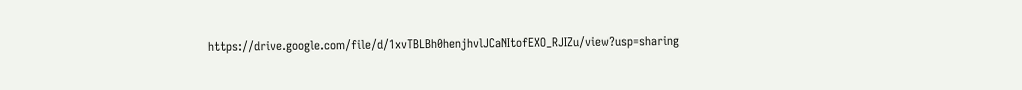https://drive.google.com/file/d/1xvTBLBh0henjhvlJCaNItofEXO_RJIZu/view?usp=sharing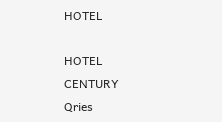HOTEL

HOTEL
CENTURY
Qries